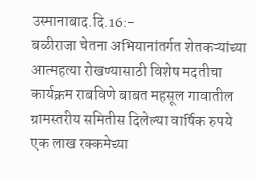उस्मानाबाद.दि.16:-
बळीराजा चेतना अभियानांतर्गत शेतकऱ्यांच्या आत्महत्या रोखण्यासाठी विशेष मदतीचा
कार्यक्रम राबविणे बाबत महसूल गावातील ग्रामस्तरीय समितीस दिलेल्या वार्षिक रुपये
एक लाख रक्कमेच्या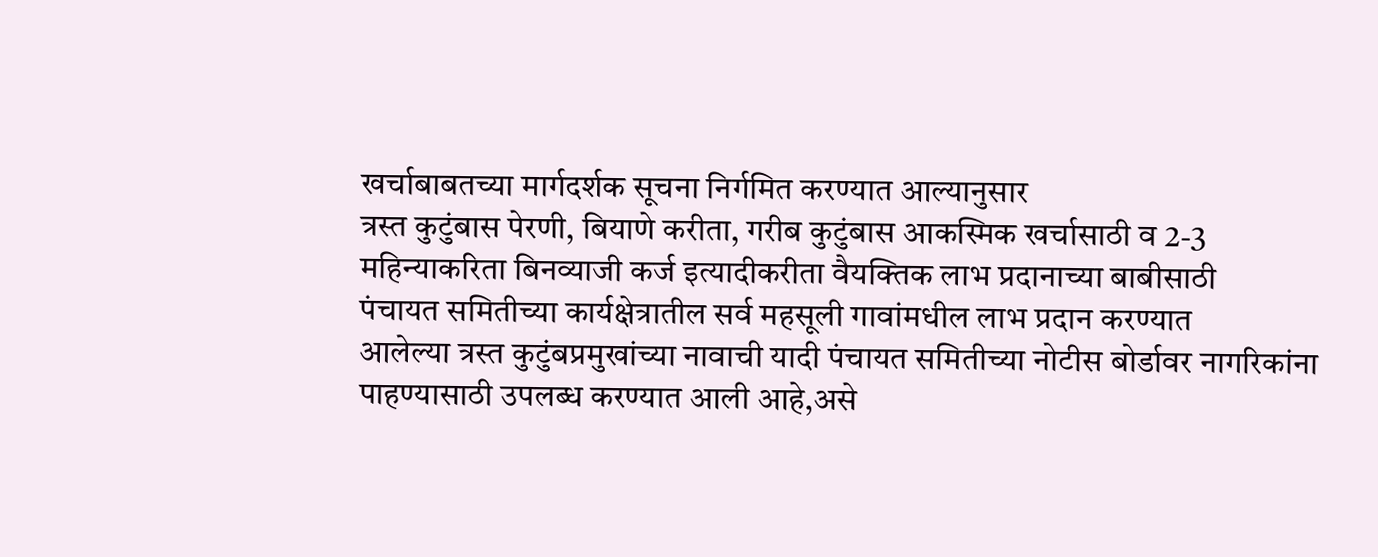खर्चाबाबतच्या मार्गदर्शक सूचना निर्गमित करण्यात आल्यानुसार
त्रस्त कुटुंबास पेरणी, बियाणे करीता, गरीब कुटुंबास आकस्मिक खर्चासाठी व 2-3
महिन्याकरिता बिनव्याजी कर्ज इत्यादीकरीता वैयक्तिक लाभ प्रदानाच्या बाबीसाठी
पंचायत समितीच्या कार्यक्षेत्रातील सर्व महसूली गावांमधील लाभ प्रदान करण्यात
आलेल्या त्रस्त कुटुंबप्रमुखांच्या नावाची यादी पंचायत समितीच्या नोटीस बोर्डावर नागरिकांना
पाहण्यासाठी उपलब्ध करण्यात आली आहे,असे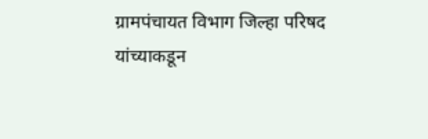ग्रामपंचायत विभाग जिल्हा परिषद
यांच्याकडून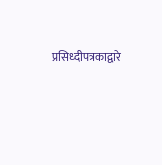प्रसिध्दीपत्रकाद्वारे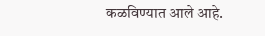कळविण्यात आले आहे.